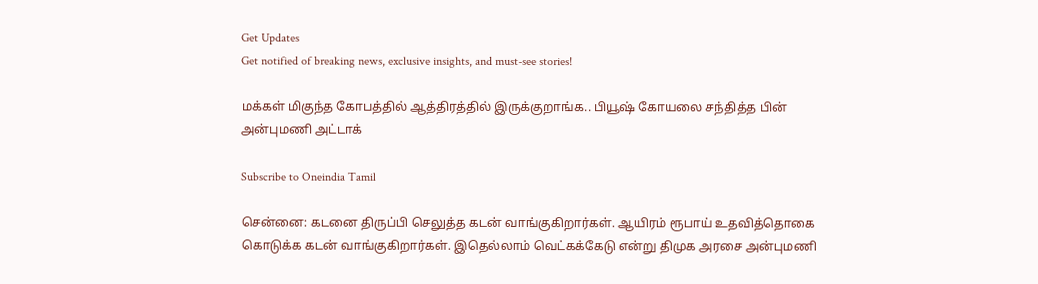Get Updates
Get notified of breaking news, exclusive insights, and must-see stories!

மக்கள் மிகுந்த கோபத்தில் ஆத்திரத்தில் இருக்குறாங்க.. பியூஷ் கோயலை சந்தித்த பின் அன்புமணி அட்டாக்

Subscribe to Oneindia Tamil

சென்னை: கடனை திருப்பி செலுத்த கடன் வாங்குகிறார்கள். ஆயிரம் ரூபாய் உதவித்தொகை கொடுக்க கடன் வாங்குகிறார்கள். இதெல்லாம் வெட்கக்கேடு என்று திமுக அரசை அன்புமணி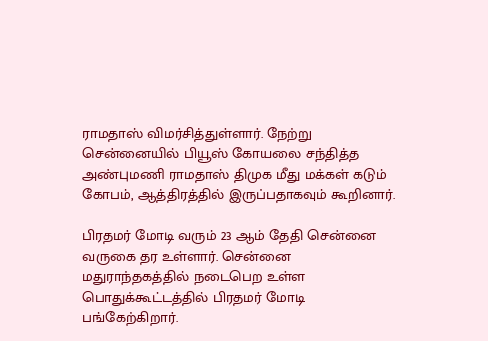ராமதாஸ் விமர்சித்துள்ளார். நேற்று சென்னையில் பியூஸ் கோயலை சந்தித்த அண்புமணி ராமதாஸ் திமுக மீது மக்கள் கடும் கோபம், ஆத்திரத்தில் இருப்பதாகவும் கூறினார்.

பிரதமர் மோடி வரும் 23 ஆம் தேதி சென்னை வருகை தர உள்ளார். சென்னை மதுராந்தகத்தில் நடைபெற உள்ள பொதுக்கூட்டத்தில் பிரதமர் மோடி பங்கேற்கிறார்.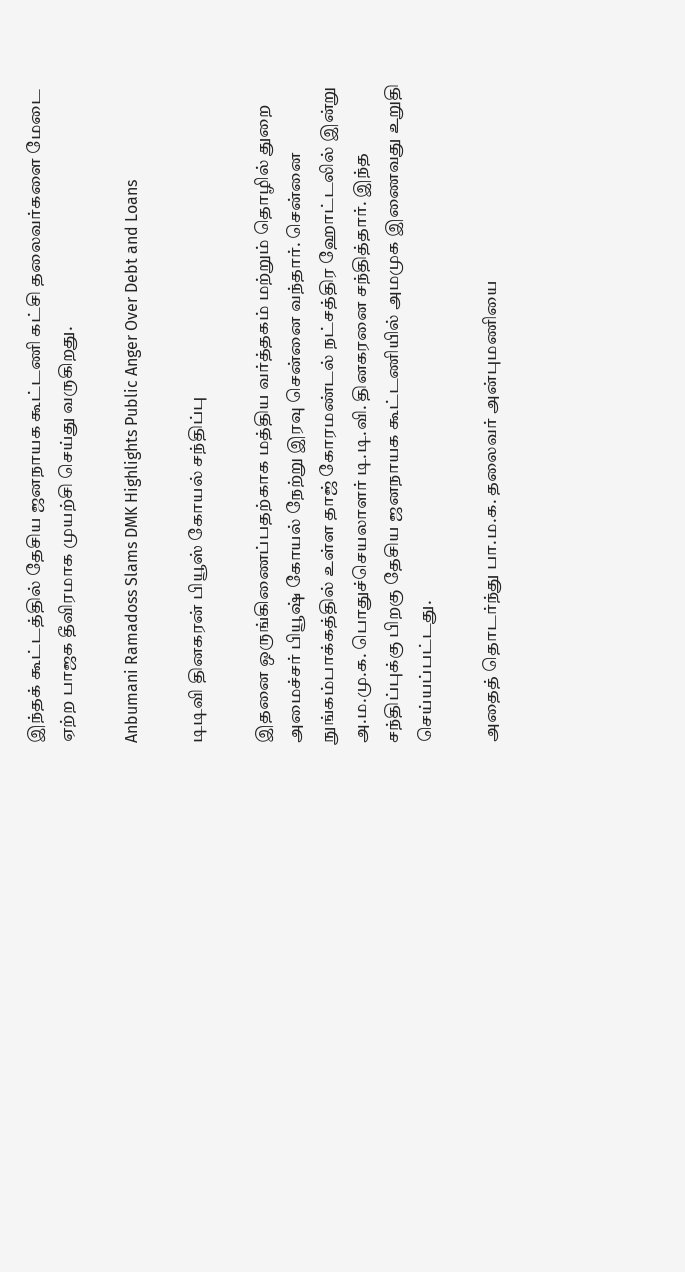இந்தக் கூட்டத்தில் தேசிய ஜனநாயக கூட்டணி கட்சி தலைவர்களை மேடை ஏற்ற பாஜக தீவிரமாக முயற்சி செய்து வருகிறது.

Anbumani Ramadoss Slams DMK Highlights Public Anger Over Debt and Loans

டிடிவி தினகரன் பியூஸ் கோயல் சந்திப்பு

இதனை ஒருங்கிணைப்பதற்காக மத்திய வர்த்தகம் மற்றும் தொழில் துறை அமைச்சர் பியூஷ் கோயல் நேற்று இரவு சென்னை வந்தார். சென்னை நுங்கம்பாக்கத்தில் உள்ள தாஜ் கோரமண்டல் நட்சத்திர ஹோட்டலில் இன்று அ.ம.மு.க. பொதுச்செயலாளர் டி.டி.வி. தினகரனை சந்தித்தார். இந்த சந்திப்புக்கு பிறகு தேசிய ஜனநாயக கூட்டணியில் அமமுக இணைவது உறுதி செய்யப்பட்டது.

அதைத் தொடர்ந்து பா.ம.க. தலைவர் அன்புமணியை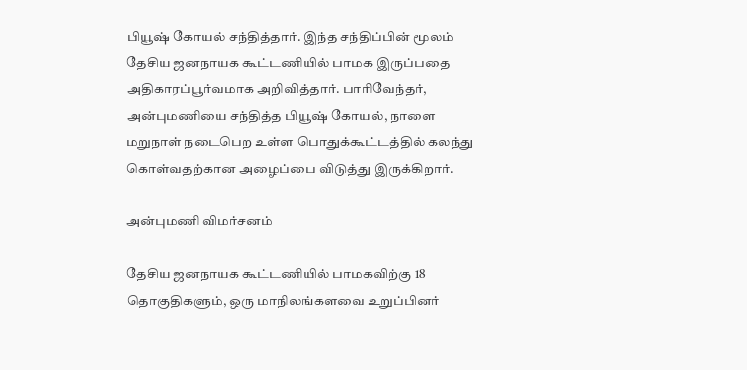பியூஷ் கோயல் சந்தித்தார். இந்த சந்திப்பின் மூலம் தேசிய ஜனநாயக கூட்டணியில் பாமக இருப்பதை அதிகாரப்பூர்வமாக அறிவித்தார். பாரிவேந்தர், அன்புமணியை சந்தித்த பியூஷ் கோயல், நாளை மறுநாள் நடைபெற உள்ள பொதுக்கூட்டத்தில் கலந்து கொள்வதற்கான அழைப்பை விடுத்து இருக்கிறார்.

அன்புமணி விமர்சனம்

தேசிய ஜனநாயக கூட்டணியில் பாமகவிற்கு 18 தொகுதிகளும், ஒரு மாநிலங்களவை உறுப்பினர்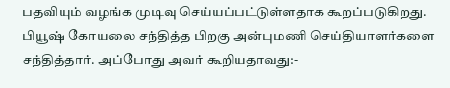பதவியும் வழங்க முடிவு செய்யப்பட்டுள்ளதாக கூறப்படுகிறது. பியூஷ் கோயலை சந்தித்த பிறகு அன்புமணி செய்தியாளர்களை சந்தித்தார். அப்போது அவர் கூறியதாவது:-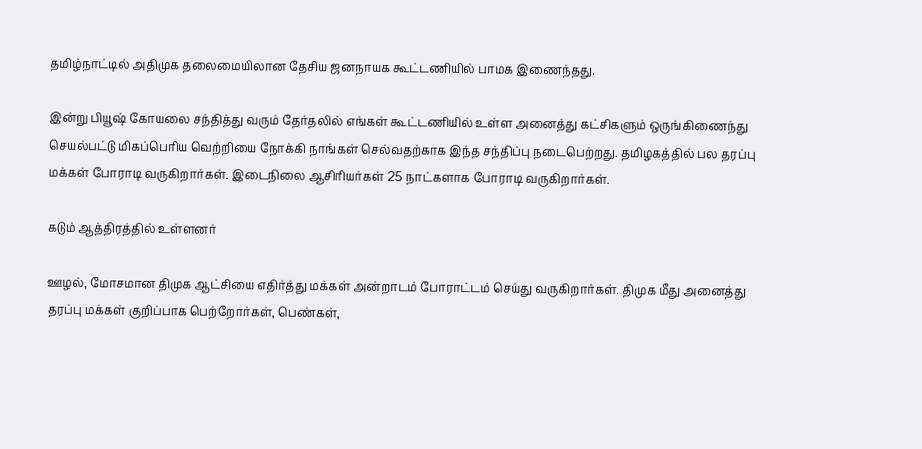தமிழ்நாட்டில் அதிமுக தலைமையிலான தேசிய ஜனநாயக கூட்டணியில் பாமக இணைந்தது.

இன்று பியூஷ் கோயலை சந்தித்து வரும் தேர்தலில் எங்கள் கூட்டணியில் உள்ள அனைத்து கட்சிகளும் ஒருங்கிணைந்து செயல்பட்டு மிகப்பெரிய வெற்றியை நோக்கி நாங்கள் செல்வதற்காக இந்த சந்திப்பு நடைபெற்றது. தமிழகத்தில் பல தரப்பு மக்கள் போராடி வருகிறார்கள். இடைநிலை ஆசிரியர்கள் 25 நாட்களாக போராடி வருகிறார்கள்.

கடும் ஆத்திரத்தில் உள்ளனர்

ஊழல், மோசமான திமுக ஆட்சியை எதிர்த்து மக்கள் அன்றாடம் போராட்டம் செய்து வருகிறார்கள். திமுக மீது அனைத்து தரப்பு மக்கள் குறிப்பாக பெற்றோர்கள், பெண்கள்,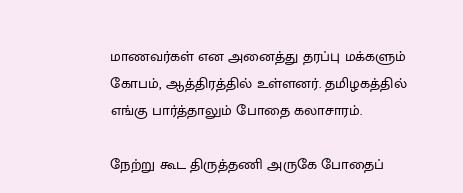மாணவர்கள் என அனைத்து தரப்பு மக்களும் கோபம், ஆத்திரத்தில் உள்ளனர். தமிழகத்தில் எங்கு பார்த்தாலும் போதை கலாசாரம்.

நேற்று கூட திருத்தணி அருகே போதைப்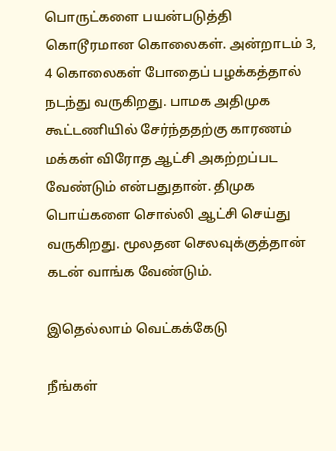பொருட்களை பயன்படுத்தி கொடூரமான கொலைகள். அன்றாடம் 3, 4 கொலைகள் போதைப் பழக்கத்தால் நடந்து வருகிறது. பாமக அதிமுக கூட்டணியில் சேர்ந்ததற்கு காரணம் மக்கள் விரோத ஆட்சி அகற்றப்பட வேண்டும் என்பதுதான். திமுக பொய்களை சொல்லி ஆட்சி செய்து வருகிறது. மூலதன செலவுக்குத்தான் கடன் வாங்க வேண்டும்.

இதெல்லாம் வெட்கக்கேடு

நீங்கள்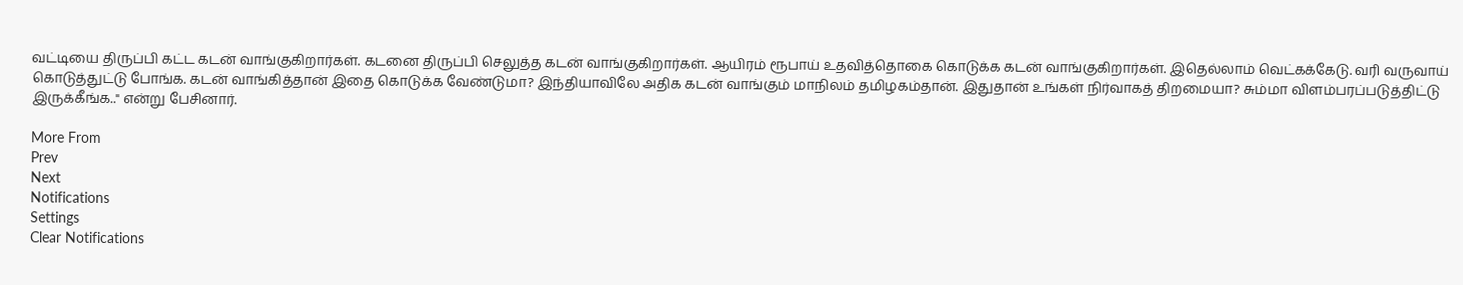வட்டியை திருப்பி கட்ட கடன் வாங்குகிறார்கள். கடனை திருப்பி செலுத்த கடன் வாங்குகிறார்கள். ஆயிரம் ரூபாய் உதவித்தொகை கொடுக்க கடன் வாங்குகிறார்கள். இதெல்லாம் வெட்கக்கேடு. வரி வருவாய் கொடுத்துட்டு போங்க. கடன் வாங்கித்தான் இதை கொடுக்க வேண்டுமா? இந்தியாவிலே அதிக கடன் வாங்கும் மாநிலம் தமிழகம்தான். இதுதான் உங்கள் நிர்வாகத் திறமையா? சும்மா விளம்பரப்படுத்திட்டு இருக்கீங்க.." என்று பேசினார்.

More From
Prev
Next
Notifications
Settings
Clear Notifications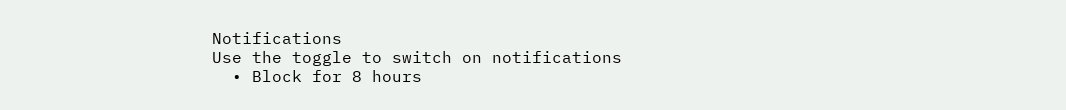Notifications
Use the toggle to switch on notifications
  • Block for 8 hours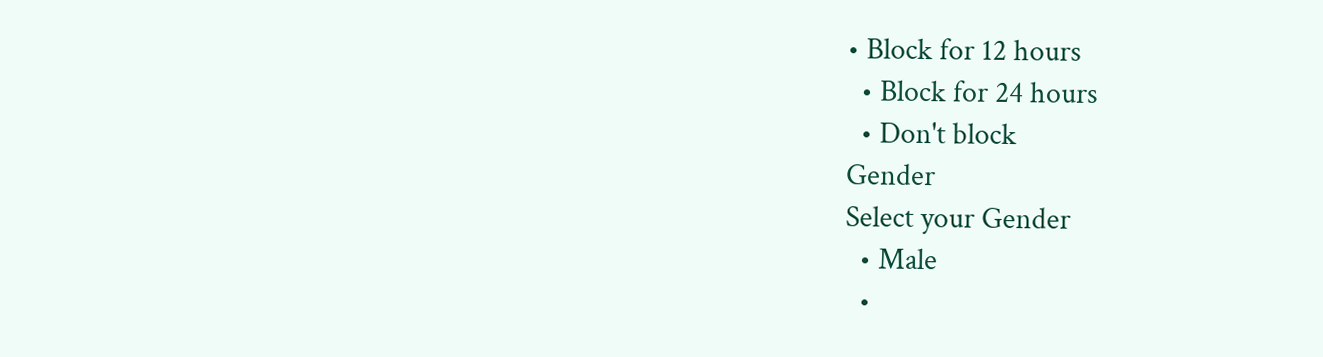• Block for 12 hours
  • Block for 24 hours
  • Don't block
Gender
Select your Gender
  • Male
  •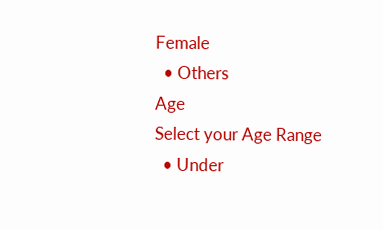Female
  • Others
Age
Select your Age Range
  • Under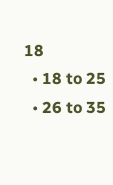18
  • 18 to 25
  • 26 to 35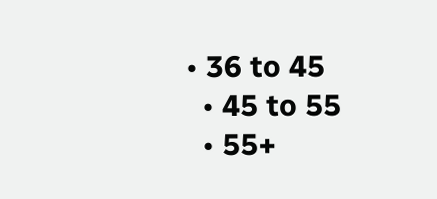• 36 to 45
  • 45 to 55
  • 55+